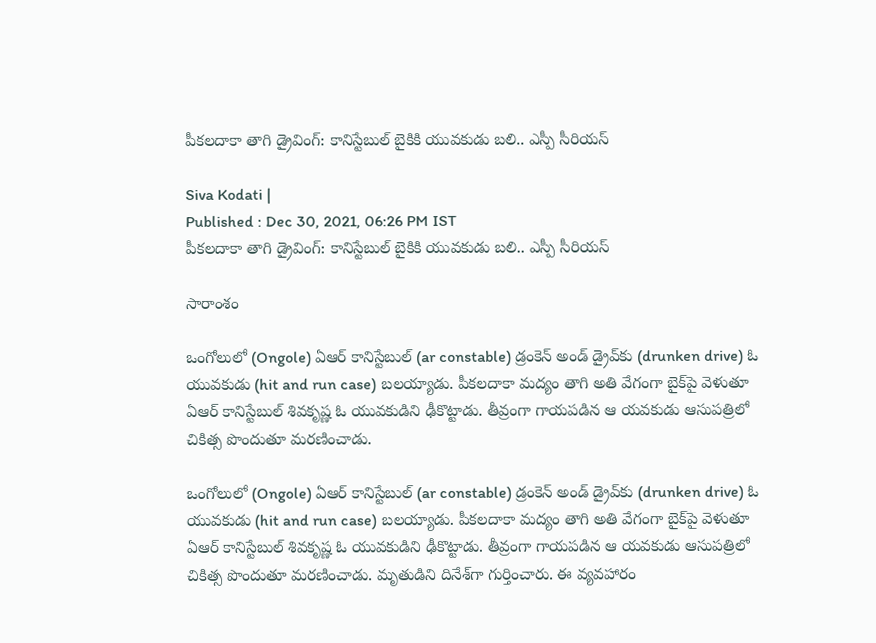పీకలదాకా తాగి డ్రైవింగ్: కానిస్టేబుల్‌ బైకికి యువకుడు బలి.. ఎస్పీ సీరియస్

Siva Kodati |
Published : Dec 30, 2021, 06:26 PM IST
పీకలదాకా తాగి డ్రైవింగ్: కానిస్టేబుల్‌ బైకికి యువకుడు బలి.. ఎస్పీ సీరియస్

సారాంశం

ఒంగోలులో (Ongole) ఏఆర్ కానిస్టేబుల్ (ar constable) డ్రంకెన్ అండ్ డ్రైవ్‌కు (drunken drive) ఓ యువకుడు (hit and run case) బలయ్యాడు. పీకలదాకా మద్యం తాగి అతి వేగంగా బైక్‌పై వెళుతూ ఏఆర్ కానిస్టేబుల్ శివకృష్ణ ఓ యువకుడిని ఢీకొట్టాడు. తీవ్రంగా గాయపడిన ఆ యవకుడు ఆసుపత్రిలో చికిత్స పొందుతూ మరణించాడు.

ఒంగోలులో (Ongole) ఏఆర్ కానిస్టేబుల్ (ar constable) డ్రంకెన్ అండ్ డ్రైవ్‌కు (drunken drive) ఓ యువకుడు (hit and run case) బలయ్యాడు. పీకలదాకా మద్యం తాగి అతి వేగంగా బైక్‌పై వెళుతూ ఏఆర్ కానిస్టేబుల్ శివకృష్ణ ఓ యువకుడిని ఢీకొట్టాడు. తీవ్రంగా గాయపడిన ఆ యవకుడు ఆసుపత్రిలో చికిత్స పొందుతూ మరణించాడు. మృతుడిని దినేశ్‌గా గుర్తించారు. ఈ వ్యవహారం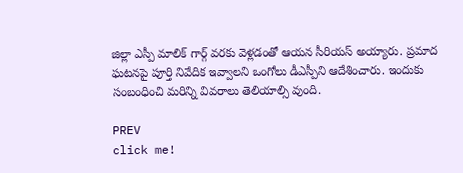జిల్లా ఎస్పీ మాలిక్ గార్గ్ వరకు వెళ్లడంతో ఆయన సీరియస్ అయ్యారు. ప్రమాద ఘటనపై పూర్తి నివేదిక ఇవ్వాలని ఒంగోలు డీఎస్పీని ఆదేశించారు. ఇందుకు సంబంధించి మరిన్ని వివరాలు తెలియాల్సి వుంది.

PREV
click me!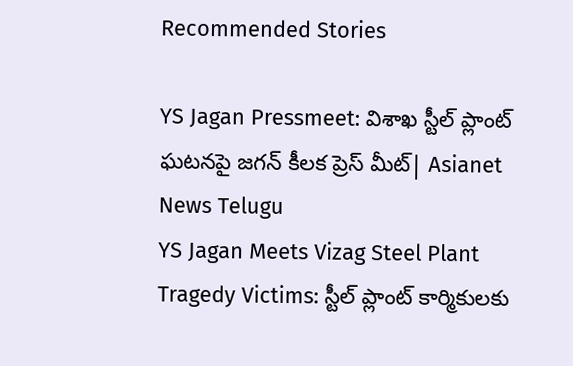Recommended Stories

YS Jagan Pressmeet: విశాఖ స్టీల్ ప్లాంట్ ఘటనపై జగన్ కీలక ప్రెస్ మీట్| Asianet News Telugu
YS Jagan Meets Vizag Steel Plant Tragedy Victims: స్టీల్ ప్లాంట్ కార్మికులకు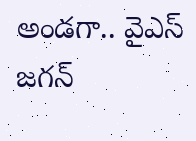అండగా.. వైఎస్ జగన్